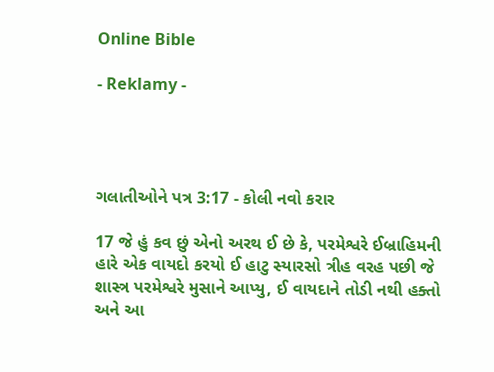Online Bible

- Reklamy -




ગલાતીઓને પત્ર 3:17 - કોલી નવો કરાર

17 જે હું કવ છું એનો અરથ ઈ છે કે, પરમેશ્વરે ઈબ્રાહિમની હારે એક વાયદો કરયો ઈ હાટુ સ્યારસો ત્રીહ વરહ પછી જે શાસ્ત્ર પરમેશ્વરે મુસાને આપ્યુ, ઈ વાયદાને તોડી નથી હક્તો અને આ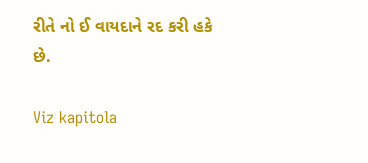રીતે નો ઈ વાયદાને રદ કરી હકે છે.

Viz kapitola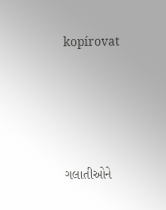kopírovat




ગલાતીઓને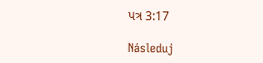પત્ર 3:17

Následuj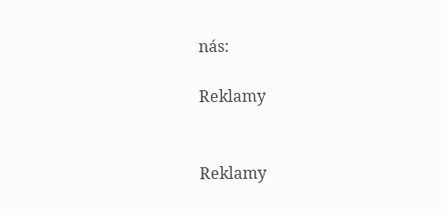nás:

Reklamy


Reklamy